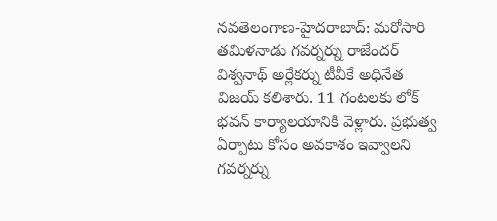నవతెలంగాణ-హైదరాబాద్: మరోసారి తమిళనాడు గవర్నర్ను రాజేందర్ విశ్వనాథ్ అర్లేకర్ను టీవీకే అధినేత విజయ్ కలిశారు. 11 గంటలకు లోక్ భవన్ కార్యాలయానికి వెళ్లారు. ప్రభుత్వ ఏర్పాటు కోసం అవకాశం ఇవ్వాలని గవర్నర్ను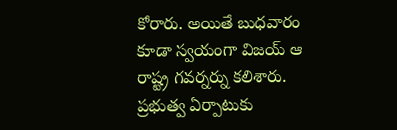కోరారు. అయితే బుధవారం కూడా స్వయంగా విజయ్ ఆ రాష్ట్ర గవర్నర్ను కలిశారు. ప్రభుత్వ ఏర్పాటుకు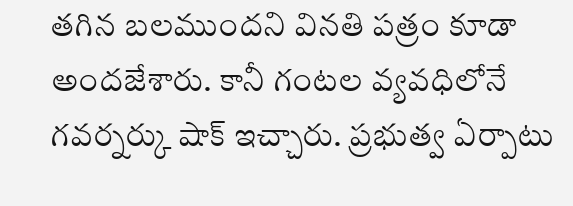తగిన బలముందని వినతి పత్రం కూడా అందజేశారు. కానీ గంటల వ్యవధిలోనే గవర్నర్కు షాక్ ఇచ్చారు. ప్రభుత్వ ఏర్పాటు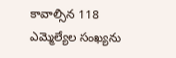కావాల్సిన 118 ఎమ్మెల్యేల సంఖ్యను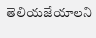తెలియజేయాలని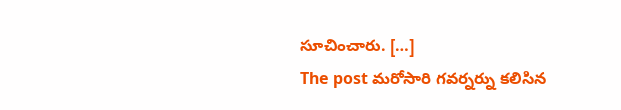సూచించారు. […]
The post మరోసారి గవర్నర్ను కలిసిన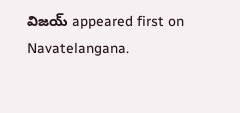విజయ్ appeared first on Navatelangana.